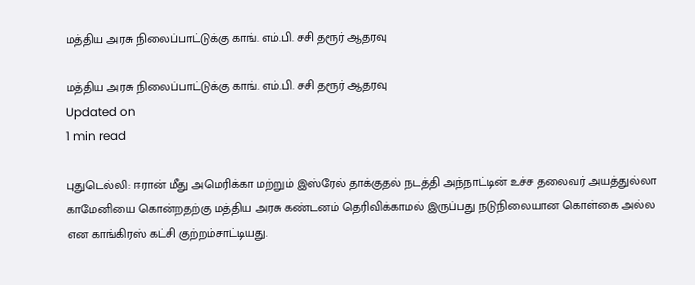மத்திய அரசு நிலைப்பாட்டுக்கு காங். எம்.பி. சசி தரூர் ஆதரவு

மத்திய அரசு நிலைப்பாட்டுக்கு காங். எம்.பி. சசி தரூர் ஆதரவு
Updated on
1 min read

புதுடெல்லி: ஈரான் மீது அமெரிக்கா மற்றும் இஸ்ரேல் தாக்குதல் நடத்தி அந்நாட்டின் உச்ச தலைவர் அயத்துல்லா காமேனியை கொன்றதற்கு மத்திய அரசு கண்டனம் தெரிவிக்காமல் இருப்பது நடுநிலையான கொள்கை அல்ல என காங்கிரஸ் கட்சி குற்றம்சாட்டியது.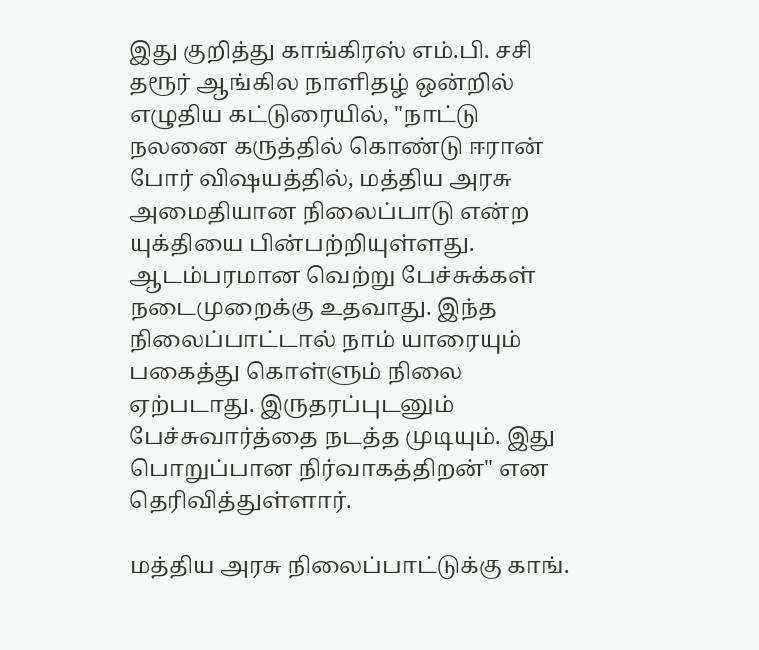இது குறித்து காங்கிரஸ் எம்.பி. சசி தரூர் ஆங்கில நாளிதழ் ஒன்றில் எழுதிய கட்டுரையில், "நாட்டு நலனை கருத்தில் கொண்டு ஈரான் போர் விஷயத்தில், மத்திய அரசு அமைதியான நிலைப்பாடு என்ற யுக்தியை பின்பற்றியுள்ளது. ஆடம்பரமான வெற்று பேச்சுக்கள் நடைமுறைக்கு உதவாது. இந்த நிலைப்பாட்டால் நாம் யாரையும் பகைத்து கொள்ளும் நிலை ஏற்படாது. இருதரப்புடனும் பேச்சுவார்த்தை நடத்த முடியும். இது பொறுப்பான நிர்வாகத்திறன்" என தெரிவித்துள்ளார்.

மத்திய அரசு நிலைப்பாட்டுக்கு காங்.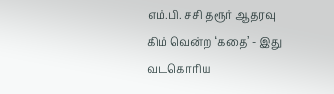எம்.பி. சசி தரூர் ஆதரவு
கிம் வென்ற ‘கதை’ - இது வடகொரிய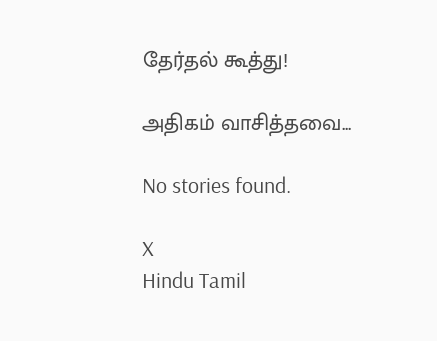தேர்தல் கூத்து!

அதிகம் வாசித்தவை...

No stories found.

X
Hindu Tamil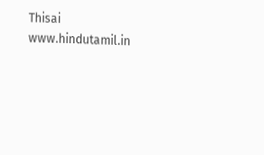Thisai
www.hindutamil.in